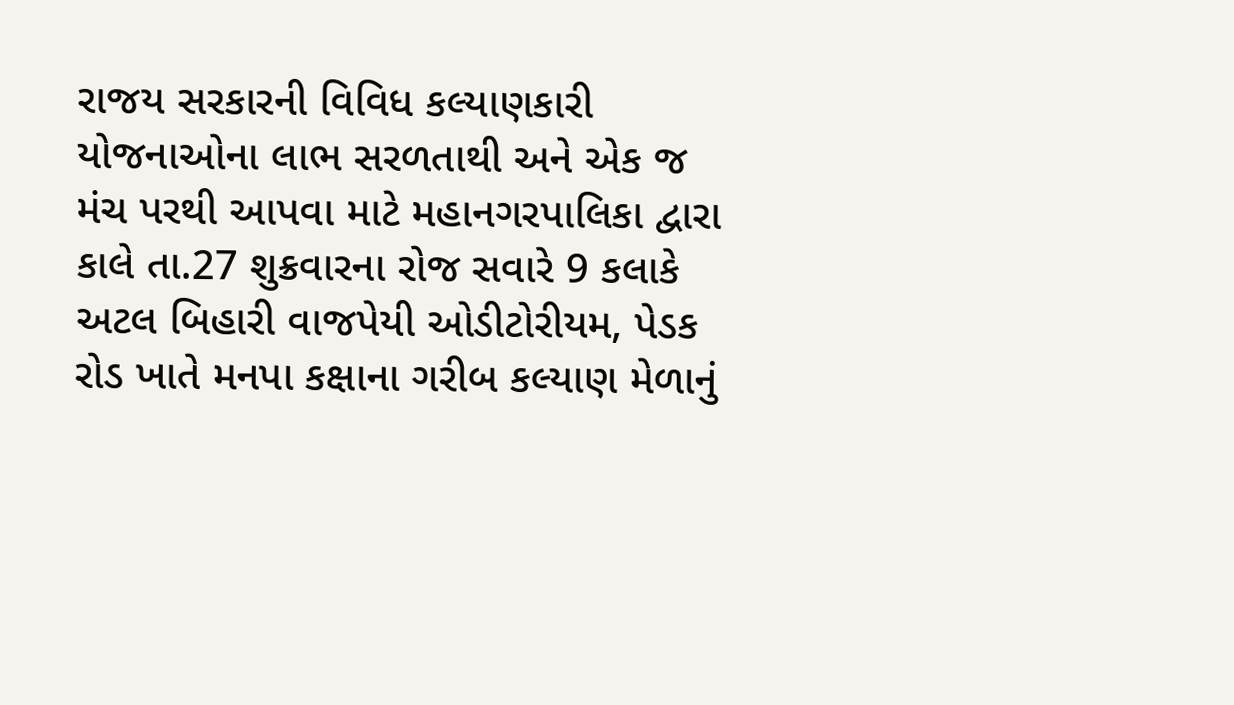રાજય સરકારની વિવિધ કલ્યાણકારી યોજનાઓના લાભ સરળતાથી અને એક જ મંચ પરથી આપવા માટે મહાનગરપાલિકા દ્વારા કાલે તા.27 શુક્રવારના રોજ સવારે 9 કલાકે અટલ બિહારી વાજપેયી ઓડીટોરીયમ, પેડક રોડ ખાતે મનપા કક્ષાના ગરીબ કલ્યાણ મેળાનું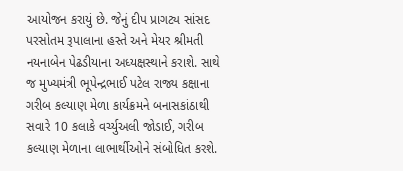આયોજન કરાયું છે. જેનું દીપ પ્રાગટ્ય સાંસદ પરસોતમ રૂપાલાના હસ્તે અને મેયર શ્રીમતી નયનાબેન પેઢડીયાના અધ્યક્ષસ્થાને કરાશે. સાથે જ મુખ્યમંત્રી ભૂપેન્દ્રભાઈ પટેલ રાજ્ય કક્ષાના ગરીબ કલ્યાણ મેળા કાર્યક્રમને બનાસકાંઠાથી સવારે 10 કલાકે વર્ચ્યુઅલી જોડાઈ, ગરીબ કલ્યાણ મેળાના લાભાર્થીઓને સંબોધિત કરશે.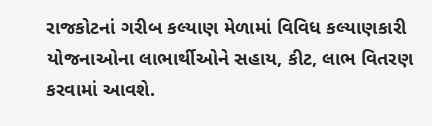રાજકોટનાં ગરીબ કલ્યાણ મેળામાં વિવિધ કલ્યાણકારી યોજનાઓના લાભાર્થીઓને સહાય, કીટ, લાભ વિતરણ કરવામાં આવશે.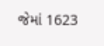જેમાં 1623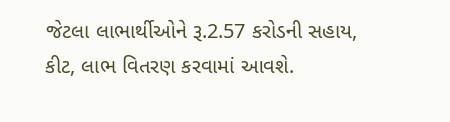જેટલા લાભાર્થીઓને રૂ.2.57 કરોડની સહાય, કીટ, લાભ વિતરણ કરવામાં આવશે.